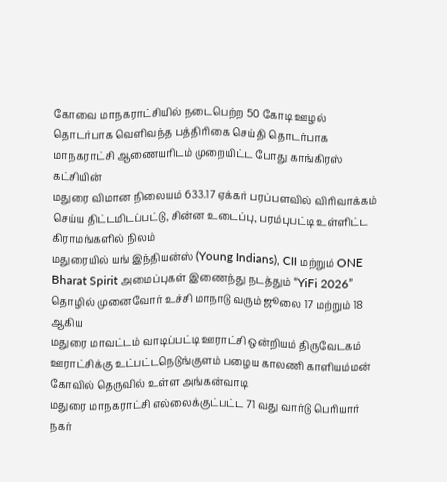கோவை மாநகராட்சியில் நடைபெற்ற 50 கோடி ஊழல் தொடர்பாக வெளிவந்த பத்திரிகை செய்தி தொடர்பாக மாநகராட்சி ஆணையரிடம் முறையிட்ட போது காங்கிரஸ் கட்சியின்
மதுரை விமான நிலையம் 633.17 ஏக்கர் பரப்பளவில் விரிவாக்கம் செய்ய திட்டமிடப்பட்டு, சின்ன உடைப்பு, பரம்புபட்டி உள்ளிட்ட கிராமங்களில் நிலம்
மதுரையில் யங் இந்தியன்ஸ் (Young Indians), CII மற்றும் ONE Bharat Spirit அமைப்புகள் இணைந்து நடத்தும் “YiFi 2026” தொழில் முனைவோர் உச்சி மாநாடு வரும் ஜூலை 17 மற்றும் 18 ஆகிய
மதுரை மாவட்டம் வாடிப்பட்டி ஊராட்சி ஒன்றியம் திருவேடகம் ஊராட்சிக்கு உட்பட்டநெடுங்குளம் பழைய காலணி காளியம்மன் கோவில் தெருவில் உள்ள அங்கன்வாடி
மதுரை மாநகராட்சி எல்லைக்குட்பட்ட 71 வது வார்டு பெரியார் நகர்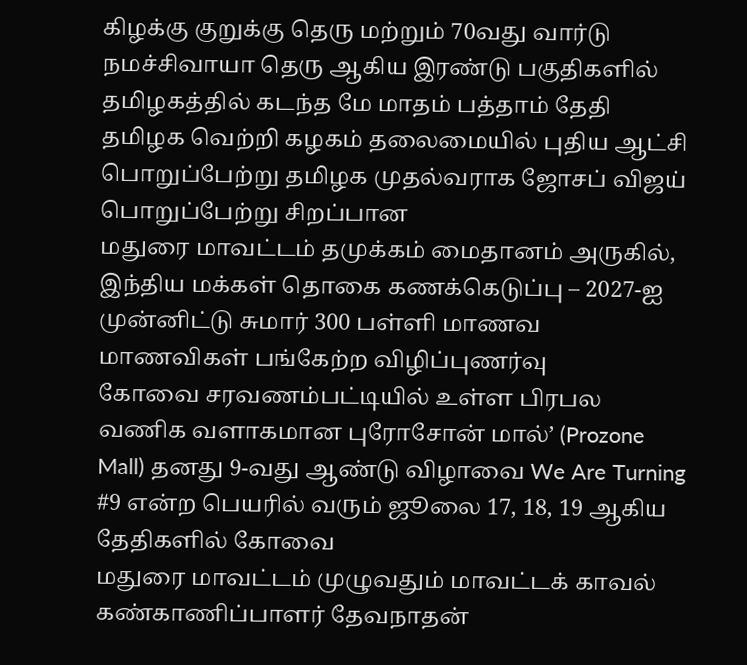கிழக்கு குறுக்கு தெரு மற்றும் 70வது வார்டு நமச்சிவாயா தெரு ஆகிய இரண்டு பகுதிகளில்
தமிழகத்தில் கடந்த மே மாதம் பத்தாம் தேதி தமிழக வெற்றி கழகம் தலைமையில் புதிய ஆட்சி பொறுப்பேற்று தமிழக முதல்வராக ஜோசப் விஜய் பொறுப்பேற்று சிறப்பான
மதுரை மாவட்டம் தமுக்கம் மைதானம் அருகில், இந்திய மக்கள் தொகை கணக்கெடுப்பு – 2027-ஐ முன்னிட்டு சுமார் 300 பள்ளி மாணவ மாணவிகள் பங்கேற்ற விழிப்புணர்வு
கோவை சரவணம்பட்டியில் உள்ள பிரபல வணிக வளாகமான புரோசோன் மால்’ (Prozone Mall) தனது 9-வது ஆண்டு விழாவை We Are Turning #9 என்ற பெயரில் வரும் ஜூலை 17, 18, 19 ஆகிய தேதிகளில் கோவை
மதுரை மாவட்டம் முழுவதும் மாவட்டக் காவல் கண்காணிப்பாளர் தேவநாதன்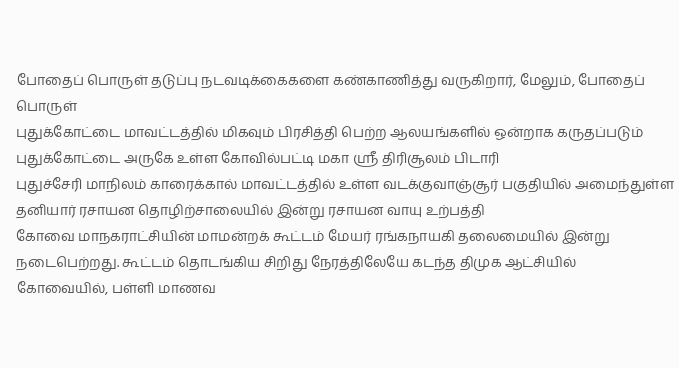போதைப் பொருள் தடுப்பு நடவடிக்கைகளை கண்காணித்து வருகிறார், மேலும், போதைப் பொருள்
புதுக்கோட்டை மாவட்டத்தில் மிகவும் பிரசித்தி பெற்ற ஆலயங்களில் ஒன்றாக கருதப்படும் புதுக்கோட்டை அருகே உள்ள கோவில்பட்டி மகா ஸ்ரீ திரிசூலம் பிடாரி
புதுச்சேரி மாநிலம் காரைக்கால் மாவட்டத்தில் உள்ள வடக்குவாஞ்சூர் பகுதியில் அமைந்துள்ள தனியார் ரசாயன தொழிற்சாலையில் இன்று ரசாயன வாயு உற்பத்தி
கோவை மாநகராட்சியின் மாமன்றக் கூட்டம் மேயர் ரங்கநாயகி தலைமையில் இன்று நடைபெற்றது. கூட்டம் தொடங்கிய சிறிது நேரத்திலேயே கடந்த திமுக ஆட்சியில்
கோவையில், பள்ளி மாணவ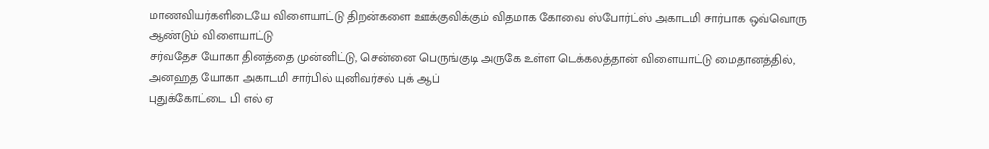மாணவியர்களிடையே விளையாட்டு திறன்களை ஊக்குவிக்கும் விதமாக கோவை ஸ்போர்ட்ஸ் அகாடமி சார்பாக ஒவ்வொரு ஆண்டும் விளையாட்டு
சர்வதேச யோகா தினத்தை முன்னிட்டு, சென்னை பெருங்குடி அருகே உள்ள டெக்கலத்தான் விளையாட்டு மைதானத்தில், அனஹத யோகா அகாடமி சார்பில் யுனிவர்சல் புக் ஆப்
புதுக்கோட்டை பி எல் ஏ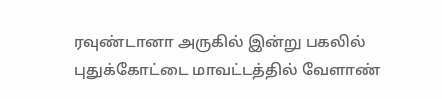ரவுண்டானா அருகில் இன்று பகலில் புதுக்கோட்டை மாவட்டத்தில் வேளாண்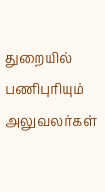துறையில் பணிபுரியும் அலுவலர்கள்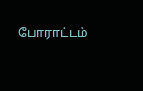போராட்டம்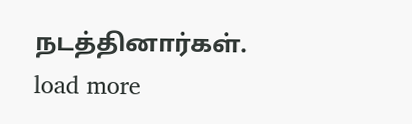நடத்தினார்கள்.
load more